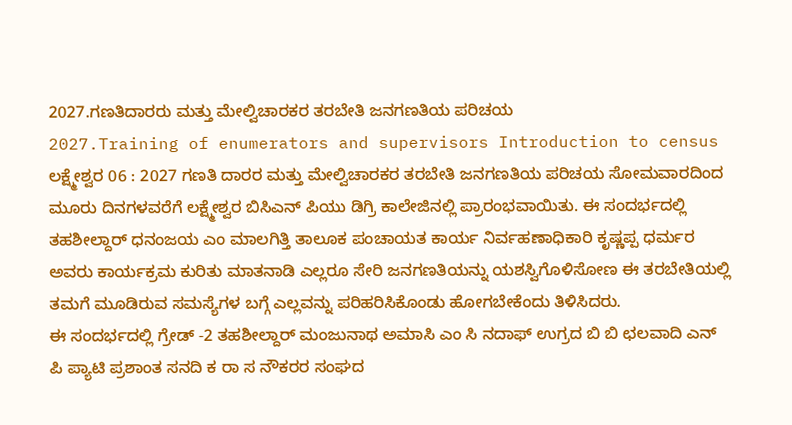2027.ಗಣತಿದಾರರು ಮತ್ತು ಮೇಲ್ವಿಚಾರಕರ ತರಬೇತಿ ಜನಗಣತಿಯ ಪರಿಚಯ
2027.Training of enumerators and supervisors Introduction to census
ಲಕ್ಷ್ಮೇಶ್ವರ 06 : 2027 ಗಣತಿ ದಾರರ ಮತ್ತು ಮೇಲ್ವಿಚಾರಕರ ತರಬೇತಿ ಜನಗಣತಿಯ ಪರಿಚಯ ಸೋಮವಾರದಿಂದ ಮೂರು ದಿನಗಳವರೆಗೆ ಲಕ್ಷ್ಮೇಶ್ವರ ಬಿಸಿಎನ್ ಪಿಯು ಡಿಗ್ರಿ ಕಾಲೇಜಿನಲ್ಲಿ ಪ್ರಾರಂಭವಾಯಿತು. ಈ ಸಂದರ್ಭದಲ್ಲಿ ತಹಶೀಲ್ದಾರ್ ಧನಂಜಯ ಎಂ ಮಾಲಗಿತ್ತಿ ತಾಲೂಕ ಪಂಚಾಯತ ಕಾರ್ಯ ನಿರ್ವಹಣಾಧಿಕಾರಿ ಕೃಷ್ಣಪ್ಪ ಧರ್ಮರ ಅವರು ಕಾರ್ಯಕ್ರಮ ಕುರಿತು ಮಾತನಾಡಿ ಎಲ್ಲರೂ ಸೇರಿ ಜನಗಣತಿಯನ್ನು ಯಶಸ್ವಿಗೊಳಿಸೋಣ ಈ ತರಬೇತಿಯಲ್ಲಿ ತಮಗೆ ಮೂಡಿರುವ ಸಮಸ್ಯೆಗಳ ಬಗ್ಗೆ ಎಲ್ಲವನ್ನು ಪರಿಹರಿಸಿಕೊಂಡು ಹೋಗಬೇಕೆಂದು ತಿಳಿಸಿದರು.
ಈ ಸಂದರ್ಭದಲ್ಲಿ ಗ್ರೇಡ್ -2 ತಹಶೀಲ್ದಾರ್ ಮಂಜುನಾಥ ಅಮಾಸಿ ಎಂ ಸಿ ನದಾಫ್ ಉಗ್ರದ ಬಿ ಬಿ ಛಲವಾದಿ ಎನ್ ಪಿ ಪ್ಯಾಟಿ ಪ್ರಶಾಂತ ಸನದಿ ಕ ರಾ ಸ ನೌಕರರ ಸಂಘದ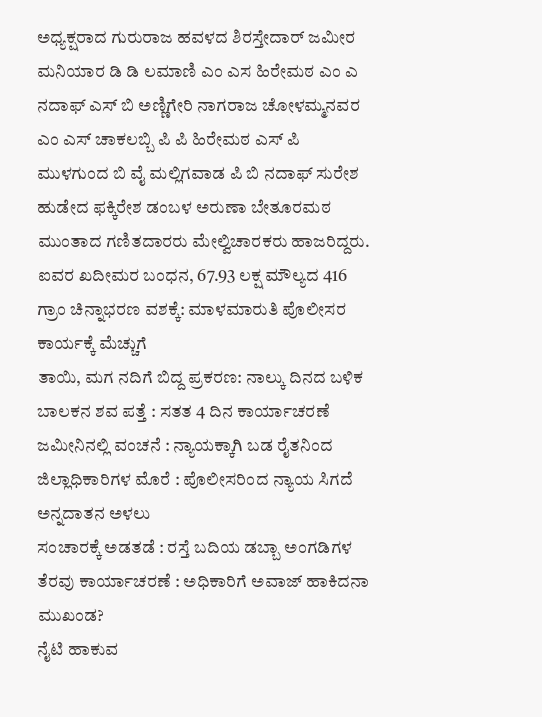ಅಧ್ಯಕ್ಷರಾದ ಗುರುರಾಜ ಹವಳದ ಶಿರಸ್ತೇದಾರ್ ಜಮೀರ ಮನಿಯಾರ ಡಿ ಡಿ ಲಮಾಣಿ ಎಂ ಎಸ ಹಿರೇಮಠ ಎಂ ಎ ನದಾಫ್ ಎಸ್ ಬಿ ಅಣ್ಣಿಗೇರಿ ನಾಗರಾಜ ಚೋಳಮ್ಮನವರ ಎಂ ಎಸ್ ಚಾಕಲಬ್ಬಿ ಪಿ ಪಿ ಹಿರೇಮಠ ಎಸ್ ಪಿ ಮುಳಗುಂದ ಬಿ ವೈ ಮಲ್ಲಿಗವಾಡ ಪಿ ಬಿ ನದಾಫ್ ಸುರೇಶ ಹುಡೇದ ಫಕ್ಕಿರೇಶ ಡಂಬಳ ಅರುಣಾ ಬೇತೂರಮಠ ಮುಂತಾದ ಗಣಿತದಾರರು ಮೇಲ್ವಿಚಾರಕರು ಹಾಜರಿದ್ದರು.
ಐವರ ಖದೀಮರ ಬಂಧನ, 67.93 ಲಕ್ಷ ಮೌಲ್ಯದ 416 ಗ್ರಾಂ ಚಿನ್ನಾಭರಣ ವಶಕ್ಕೆ: ಮಾಳಮಾರುತಿ ಪೊಲೀಸರ ಕಾರ್ಯಕ್ಕೆ ಮೆಚ್ಚುಗೆ
ತಾಯಿ, ಮಗ ನದಿಗೆ ಬಿದ್ದ ಪ್ರಕರಣ: ನಾಲ್ಕು ದಿನದ ಬಳಿಕ ಬಾಲಕನ ಶವ ಪತ್ತೆ : ಸತತ 4 ದಿನ ಕಾರ್ಯಾಚರಣೆ
ಜಮೀನಿನಲ್ಲಿ ವಂಚನೆ : ನ್ಯಾಯಕ್ಕಾಗಿ ಬಡ ರೈತನಿಂದ ಜಿಲ್ಲಾಧಿಕಾರಿಗಳ ಮೊರೆ : ಪೊಲೀಸರಿಂದ ನ್ಯಾಯ ಸಿಗದೆ ಅನ್ನದಾತನ ಅಳಲು
ಸಂಚಾರಕ್ಕೆ ಅಡತಡೆ : ರಸ್ತೆ ಬದಿಯ ಡಬ್ಬಾ ಅಂಗಡಿಗಳ ತೆರವು ಕಾರ್ಯಾಚರಣೆ : ಅಧಿಕಾರಿಗೆ ಅವಾಜ್ ಹಾಕಿದನಾ ಮುಖಂಡ?
ನೈಟಿ ಹಾಕುವ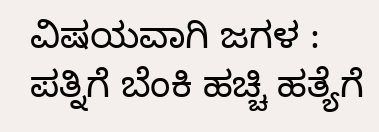ವಿಷಯವಾಗಿ ಜಗಳ : ಪತ್ನಿಗೆ ಬೆಂಕಿ ಹಚ್ಚಿ ಹತ್ಯೆಗೆ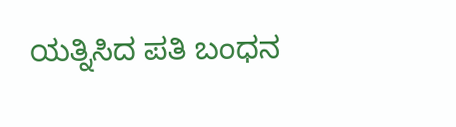ಯತ್ನಿಸಿದ ಪತಿ ಬಂಧನ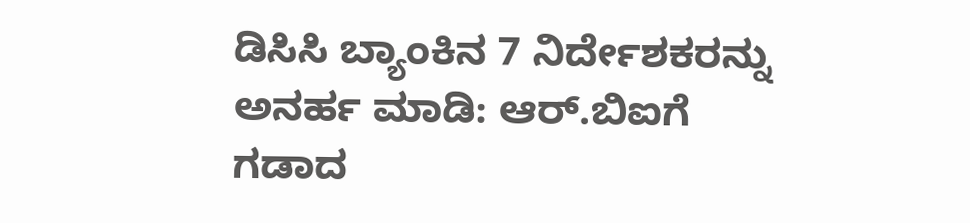ಡಿಸಿಸಿ ಬ್ಯಾಂಕಿನ 7 ನಿರ್ದೇಶಕರನ್ನು ಅನರ್ಹ ಮಾಡಿ: ಆರ್.ಬಿಐಗೆ ಗಡಾದ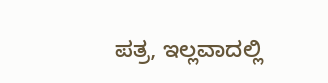ಪತ್ರ, ಇಲ್ಲವಾದಲ್ಲಿ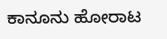ಕಾನೂನು ಹೋರಾಟ